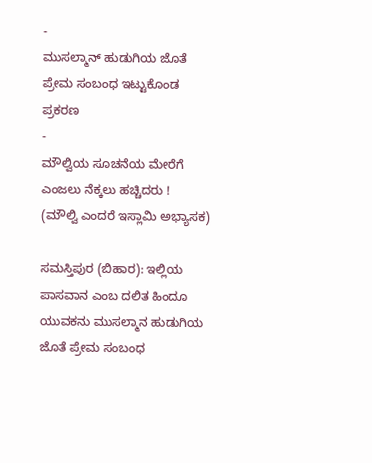-
ಮುಸಲ್ಮಾನ್ ಹುಡುಗಿಯ ಜೊತೆ ಪ್ರೇಮ ಸಂಬಂಧ ಇಟ್ಟುಕೊಂಡ ಪ್ರಕರಣ
-
ಮೌಲ್ವಿಯ ಸೂಚನೆಯ ಮೇರೆಗೆ ಎಂಜಲು ನೆಕ್ಕಲು ಹಚ್ಚಿದರು !
(ಮೌಲ್ವಿ ಎಂದರೆ ಇಸ್ಲಾಮಿ ಅಭ್ಯಾಸಕ)

ಸಮಸ್ತಿಪುರ (ಬಿಹಾರ): ಇಲ್ಲಿಯ ಪಾಸವಾನ ಎಂಬ ದಲಿತ ಹಿಂದೂ ಯುವಕನು ಮುಸಲ್ಮಾನ ಹುಡುಗಿಯ ಜೊತೆ ಪ್ರೇಮ ಸಂಬಂಧ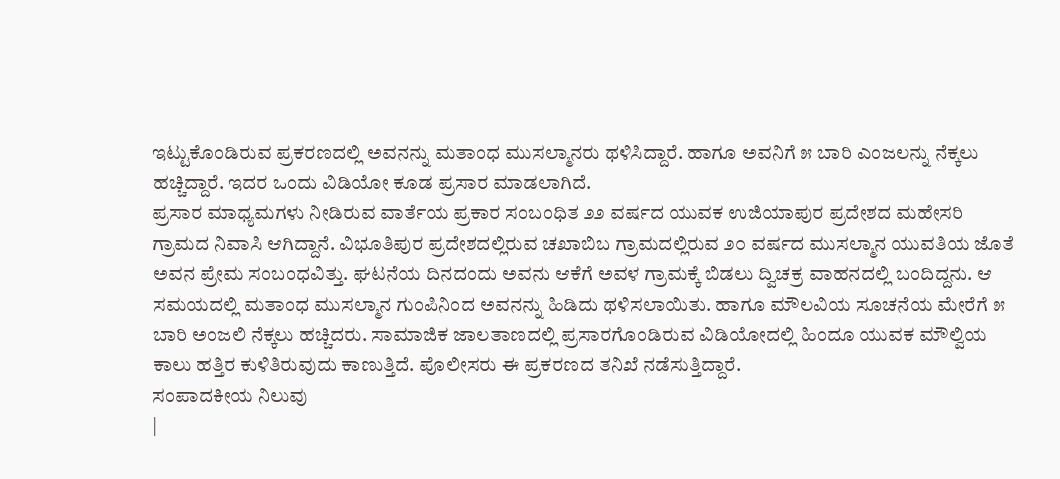ಇಟ್ಟುಕೊಂಡಿರುವ ಪ್ರಕರಣದಲ್ಲಿ ಅವನನ್ನು ಮತಾಂಧ ಮುಸಲ್ಮಾನರು ಥಳಿಸಿದ್ದಾರೆ. ಹಾಗೂ ಅವನಿಗೆ ೫ ಬಾರಿ ಎಂಜಲನ್ನು ನೆಕ್ಕಲು ಹಚ್ಚಿದ್ದಾರೆ. ಇದರ ಒಂದು ವಿಡಿಯೋ ಕೂಡ ಪ್ರಸಾರ ಮಾಡಲಾಗಿದೆ.
ಪ್ರಸಾರ ಮಾಧ್ಯಮಗಳು ನೀಡಿರುವ ವಾರ್ತೆಯ ಪ್ರಕಾರ ಸಂಬಂಧಿತ ೨೨ ವರ್ಷದ ಯುವಕ ಉಜಿಯಾಪುರ ಪ್ರದೇಶದ ಮಹೇಸರಿ ಗ್ರಾಮದ ನಿವಾಸಿ ಆಗಿದ್ದಾನೆ. ವಿಭೂತಿಪುರ ಪ್ರದೇಶದಲ್ಲಿರುವ ಚಖಾಬಿಬ ಗ್ರಾಮದಲ್ಲಿರುವ ೨೦ ವರ್ಷದ ಮುಸಲ್ಮಾನ ಯುವತಿಯ ಜೊತೆ ಅವನ ಪ್ರೇಮ ಸಂಬಂಧವಿತ್ತು. ಘಟನೆಯ ದಿನದಂದು ಅವನು ಆಕೆಗೆ ಅವಳ ಗ್ರಾಮಕ್ಕೆ ಬಿಡಲು ದ್ವಿಚಕ್ರ ವಾಹನದಲ್ಲಿ ಬಂದಿದ್ದನು. ಆ ಸಮಯದಲ್ಲಿ ಮತಾಂಧ ಮುಸಲ್ಮಾನ ಗುಂಪಿನಿಂದ ಅವನನ್ನು ಹಿಡಿದು ಥಳಿಸಲಾಯಿತು. ಹಾಗೂ ಮೌಲವಿಯ ಸೂಚನೆಯ ಮೇರೆಗೆ ೫ ಬಾರಿ ಅಂಜಲಿ ನೆಕ್ಕಲು ಹಚ್ಚಿದರು. ಸಾಮಾಜಿಕ ಜಾಲತಾಣದಲ್ಲಿ ಪ್ರಸಾರಗೊಂಡಿರುವ ವಿಡಿಯೋದಲ್ಲಿ ಹಿಂದೂ ಯುವಕ ಮೌಲ್ವಿಯ ಕಾಲು ಹತ್ತಿರ ಕುಳಿತಿರುವುದು ಕಾಣುತ್ತಿದೆ. ಪೊಲೀಸರು ಈ ಪ್ರಕರಣದ ತನಿಖೆ ನಡೆಸುತ್ತಿದ್ದಾರೆ.
ಸಂಪಾದಕೀಯ ನಿಲುವು
|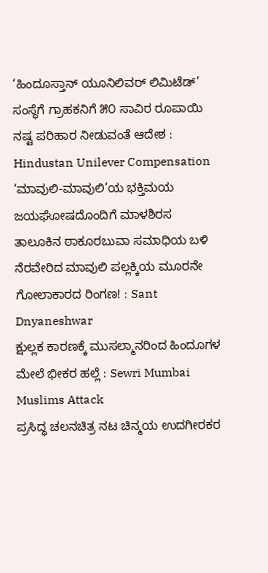‘ಹಿಂದೂಸ್ತಾನ್ ಯೂನಿಲಿವರ್ ಲಿಮಿಟೆಡ್’ ಸಂಸ್ಥೆಗೆ ಗ್ರಾಹಕನಿಗೆ ೫೦ ಸಾವಿರ ರೂಪಾಯಿ ನಷ್ಟ ಪರಿಹಾರ ನೀಡುವಂತೆ ಆದೇಶ : Hindustan Unilever Compensation
‘ಮಾವುಲಿ-ಮಾವುಲಿ’ಯ ಭಕ್ತಿಮಯ ಜಯಘೋಷದೊಂದಿಗೆ ಮಾಳಶಿರಸ ತಾಲೂಕಿನ ಠಾಕೂರಬುವಾ ಸಮಾಧಿಯ ಬಳಿ ನೆರವೇರಿದ ಮಾವುಲಿ ಪಲ್ಲಕ್ಕಿಯ ಮೂರನೇ ಗೋಲಾಕಾರದ ರಿಂಗಣ! : Sant Dnyaneshwar
ಕ್ಷುಲ್ಲಕ ಕಾರಣಕ್ಕೆ ಮುಸಲ್ಮಾನರಿಂದ ಹಿಂದೂಗಳ ಮೇಲೆ ಭೀಕರ ಹಲ್ಲೆ : Sewri Mumbai Muslims Attack
ಪ್ರಸಿದ್ಧ ಚಲನಚಿತ್ರ ನಟ ಚಿನ್ಮಯ ಉದಗೀರಕರ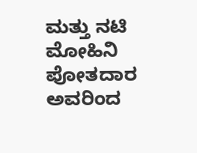ಮತ್ತು ನಟಿ ಮೋಹಿನಿ ಪೋತದಾರ ಅವರಿಂದ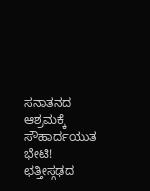ಸನಾತನದ ಆಶ್ರಮಕ್ಕೆ ಸೌಹಾರ್ದಯುತ ಭೇಟಿ!
ಛತ್ತೀಸ್ಗಢದ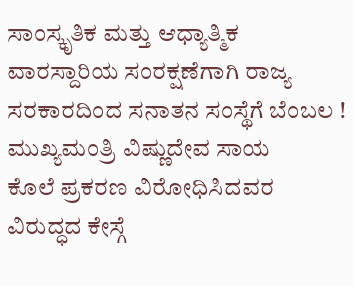ಸಾಂಸ್ಕೃತಿಕ ಮತ್ತು ಆಧ್ಯಾತ್ಮಿಕ ವಾರಸ್ದಾರಿಯ ಸಂರಕ್ಷಣೆಗಾಗಿ ರಾಜ್ಯ ಸರಕಾರದಿಂದ ಸನಾತನ ಸಂಸ್ಥೆಗೆ ಬೆಂಬಲ ! ಮುಖ್ಯಮಂತ್ರಿ ವಿಷ್ಣುದೇವ ಸಾಯ
ಕೊಲೆ ಪ್ರಕರಣ ವಿರೋಧಿಸಿದವರ ವಿರುದ್ಧದ ಕೇಸ್ಗೆ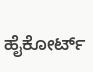ಹೈಕೋರ್ಟ್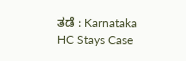ತಡೆ : Karnataka HC Stays Case